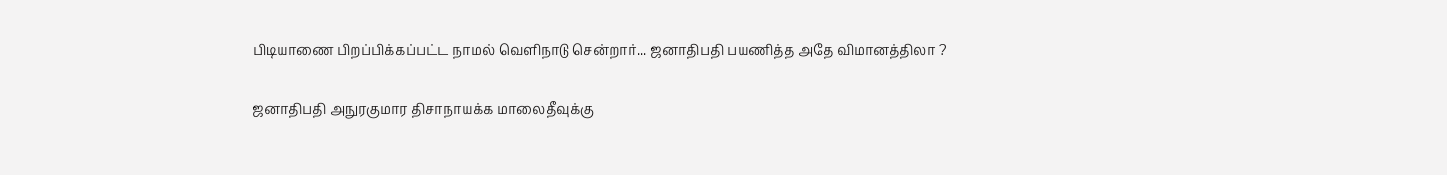பிடியாணை பிறப்பிக்கப்பட்ட நாமல் வெளிநாடு சென்றார்... ஜனாதிபதி பயணித்த அதே விமானத்திலா ?

ஜனாதிபதி அநுரகுமார திசாநாயக்க மாலைதீவுக்கு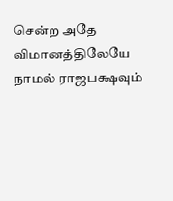சென்ற அதே விமானத்திலேயே நாமல் ராஜபக்ஷவும்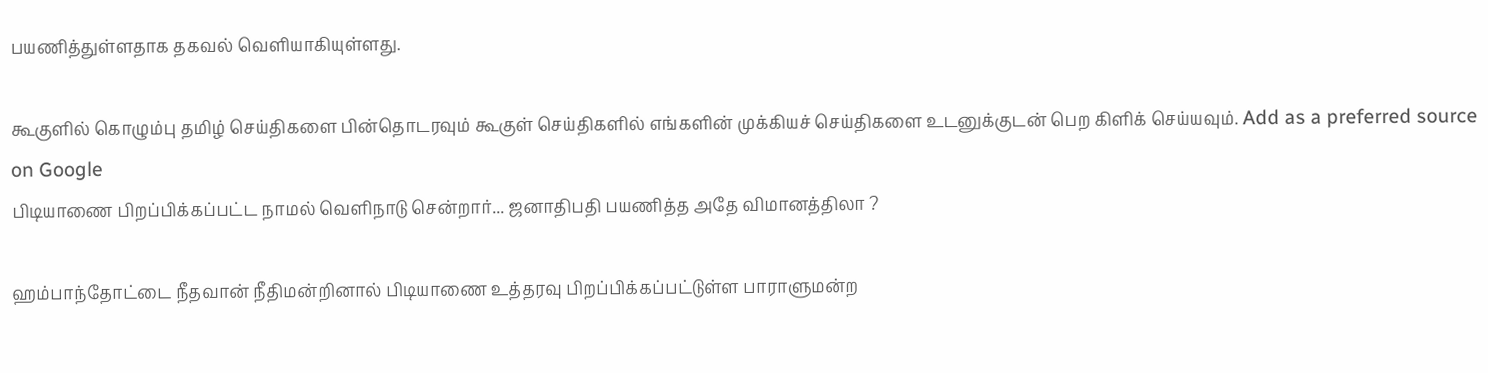பயணித்துள்ளதாக தகவல் வெளியாகியுள்ளது.

கூகுளில் கொழும்பு தமிழ் செய்திகளை பின்தொடரவும் கூகுள் செய்திகளில் எங்களின் முக்கியச் செய்திகளை உடனுக்குடன் பெற கிளிக் செய்யவும். Add as a preferred source on Google
பிடியாணை பிறப்பிக்கப்பட்ட நாமல் வெளிநாடு சென்றார்... ஜனாதிபதி பயணித்த அதே விமானத்திலா ?

ஹம்பாந்தோட்டை நீதவான் நீதிமன்றினால் பிடியாணை உத்தரவு பிறப்பிக்கப்பட்டுள்ள பாராளுமன்ற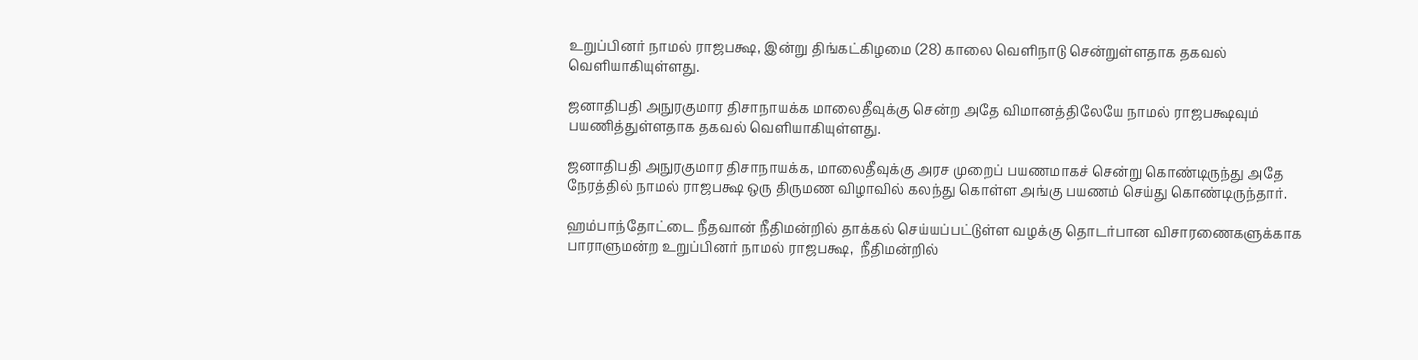உறுப்பினர் நாமல் ராஜபக்ஷ, இன்று திங்கட்கிழமை (28) காலை வெளிநாடு சென்றுள்ளதாக தகவல் வெளியாகியுள்ளது.

ஜனாதிபதி அநுரகுமார திசாநாயக்க மாலைதீவுக்கு சென்ற அதே விமானத்திலேயே நாமல் ராஜபக்ஷவும் பயணித்துள்ளதாக தகவல் வெளியாகியுள்ளது.

ஜனாதிபதி அநுரகுமார திசாநாயக்க, மாலைதீவுக்கு அரச முறைப் பயணமாகச் சென்று கொண்டிருந்து அதே நேரத்தில் நாமல் ராஜபக்ஷ ஒரு திருமண விழாவில் கலந்து கொள்ள அங்கு பயணம் செய்து கொண்டிருந்தார்.

ஹம்பாந்தோட்டை நீதவான் நீதிமன்றில் தாக்கல் செய்யப்பட்டுள்ள வழக்கு தொடர்பான விசாரணைகளுக்காக பாராளுமன்ற உறுப்பினர் நாமல் ராஜபக்ஷ,  நீதிமன்றில்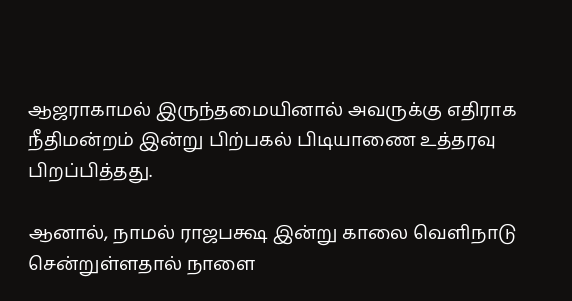ஆஜராகாமல் இருந்தமையினால் அவருக்கு எதிராக நீதிமன்றம் இன்று பிற்பகல் பிடியாணை உத்தரவு பிறப்பித்தது.

ஆனால், நாமல் ராஜபக்ஷ இன்று காலை வெளிநாடு சென்றுள்ளதால் நாளை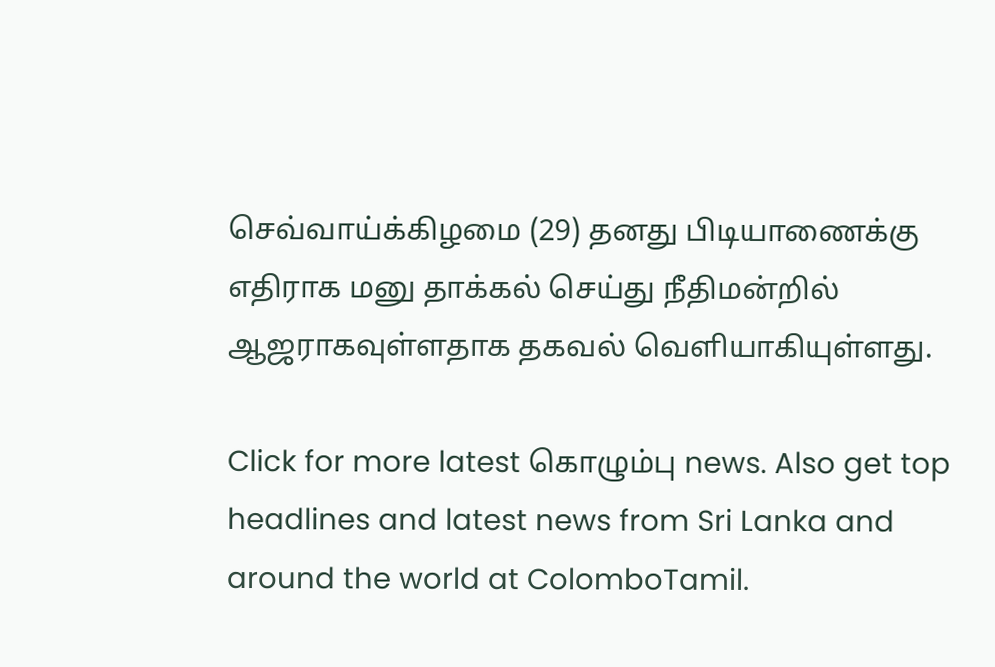செவ்வாய்க்கிழமை (29) தனது பிடியாணைக்கு எதிராக மனு தாக்கல் செய்து நீதிமன்றில் ஆஜராகவுள்ளதாக தகவல் வெளியாகியுள்ளது.

Click for more latest கொழும்பு news. Also get top headlines and latest news from Sri Lanka and around the world at ColomboTamil.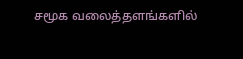சமூக வலைத்தளங்களில்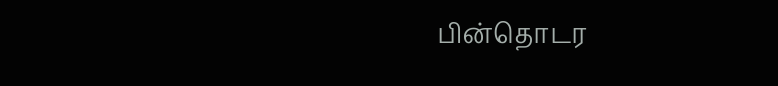பின்தொடர